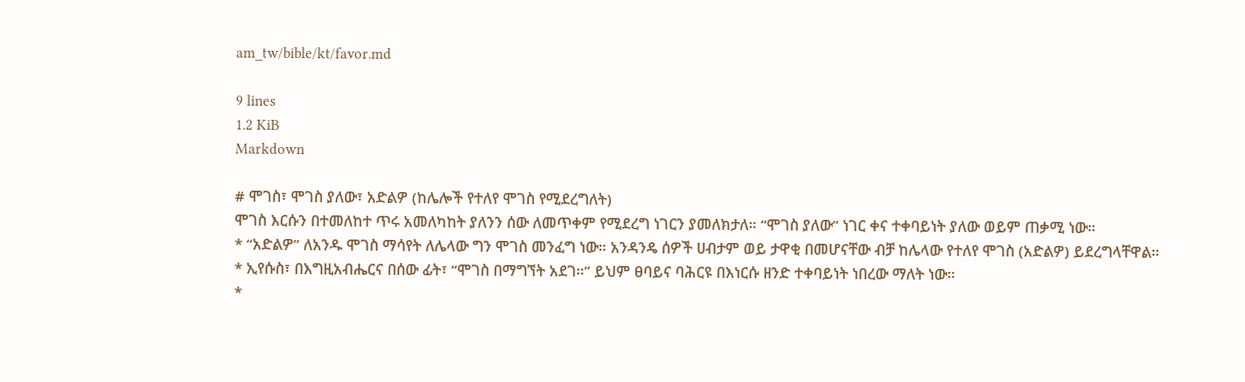am_tw/bible/kt/favor.md

9 lines
1.2 KiB
Markdown

# ሞገስ፣ ሞገስ ያለው፣ አድልዎ (ከሌሎች የተለየ ሞገስ የሚደረግለት)
ሞገስ እርሱን በተመለከተ ጥሩ አመለካከት ያለንን ሰው ለመጥቀም የሚደረግ ነገርን ያመለክታለ። “ሞገስ ያለው” ነገር ቀና ተቀባይነት ያለው ወይም ጠቃሚ ነው።
* “አድልዎ” ለአንዱ ሞገስ ማሳየት ለሌላው ግን ሞገስ መንፈግ ነው። አንዳንዴ ሰዎች ሀብታም ወይ ታዋቂ በመሆናቸው ብቻ ከሌላው የተለየ ሞገስ (አድልዎ) ይደረግላቸዋል።
* ኢየሱስ፣ በእግዚአብሔርና በሰው ፊት፣ “ሞገስ በማግኘት አደገ።” ይህም ፀባይና ባሕርዩ በእነርሱ ዘንድ ተቀባይነት ነበረው ማለት ነው።
*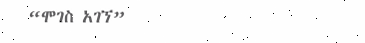“ሞገስ አገኘ”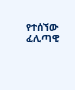የተሰኘው ፈሊጣዊ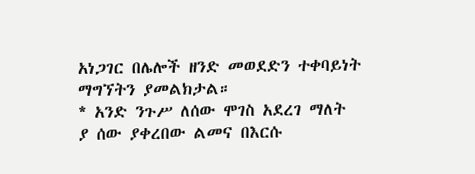አነጋገር በሌሎች ዘንድ መወደድን ተቀባይነት ማግኘትን ያመልክታል።
* አንድ ንጉሥ ለሰው ሞገስ አደረገ ማለት ያ ሰው ያቀረበው ልመና በእርሱ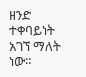ዘንድ ተቀባይነት አገኘ ማለት ነው።